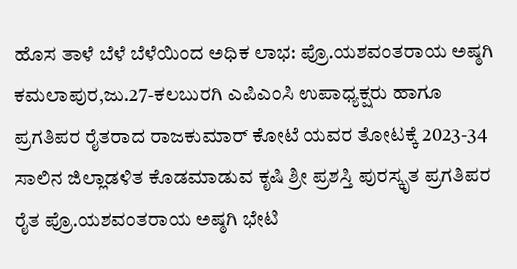ಹೊಸ ತಾಳೆ ಬೆಳೆ ಬೆಳೆಯಿಂದ ಅಧಿಕ ಲಾಭ: ಪ್ರೊ.ಯಶವಂತರಾಯ ಅಷ್ಠಗಿ
ಕಮಲಾಪುರ,ಜು.27-ಕಲಬುರಗಿ ಎಪಿಎಂಸಿ ಉಪಾಧ್ಯಕ್ಷರು ಹಾಗೂ ಪ್ರಗತಿಪರ ರೈತರಾದ ರಾಜಕುಮಾರ್ ಕೋಟೆ ಯವರ ತೋಟಕ್ಕೆ 2023-34 ಸಾಲಿನ ಜಿಲ್ಲಾಡಳಿತ ಕೊಡಮಾಡುವ ಕೃಷಿ ಶ್ರೀ ಪ್ರಶಸ್ತಿ ಪುರಸ್ಕೃತ ಪ್ರಗತಿಪರ ರೈತ ಪ್ರೊ.ಯಶವಂತರಾಯ ಅಷ್ಠಗಿ ಭೇಟಿ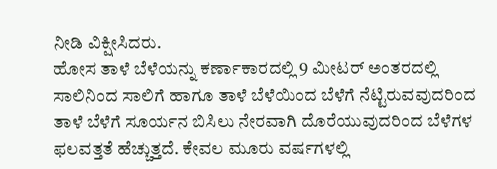ನೀಡಿ ವಿಕ್ಷೀಸಿದರು.
ಹೋಸ ತಾಳೆ ಬೆಳೆಯನ್ನು ಕರ್ಣಾಕಾರದಲ್ಲಿ 9 ಮೀಟರ್ ಅಂತರದಲ್ಲಿ ಸಾಲಿನಿಂದ ಸಾಲಿಗೆ ಹಾಗೂ ತಾಳೆ ಬೆಳೆಯಿಂದ ಬೆಳೆಗೆ ನೆಟ್ಟಿರುವವುದರಿಂದ ತಾಳೆ ಬೆಳೆಗೆ ಸೂರ್ಯನ ಬಿಸಿಲು ನೇರವಾಗಿ ದೊರೆಯುವುದರಿಂದ ಬೆಳೆಗಳ ಫಲವತ್ತತೆ ಹೆಚ್ಚುತ್ತದೆ. ಕೇವಲ ಮೂರು ವರ್ಷಗಳಲ್ಲಿ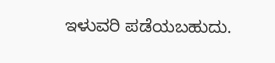ಇಳುವರಿ ಪಡೆಯಬಹುದು.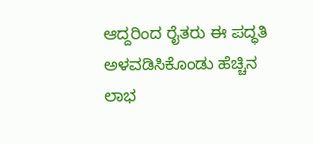ಆದ್ದರಿಂದ ರೈತರು ಈ ಪದ್ಧತಿ ಅಳವಡಿಸಿಕೊಂಡು ಹೆಚ್ಚಿನ ಲಾಭ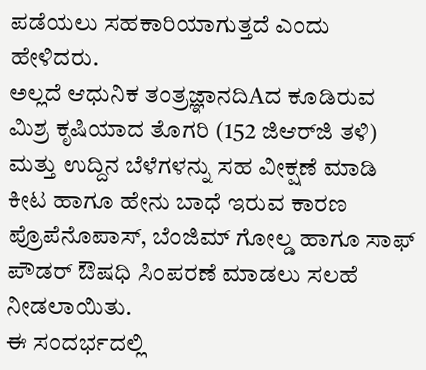ಪಡೆಯಲು ಸಹಕಾರಿಯಾಗುತ್ತದೆ ಎಂದು ಹೇಳಿದರು.
ಅಲ್ಲದೆ ಆಧುನಿಕ ತಂತ್ರಜ್ಞಾನದಿAದ ಕೂಡಿರುವ ಮಿಶ್ರ ಕೃಷಿಯಾದ ತೊಗರಿ (152 ಜಿಆರ್‌ಜಿ ತಳಿ) ಮತ್ತು ಉದ್ದಿನ ಬೆಳೆಗಳನ್ನು ಸಹ ವೀಕ್ಷಣೆ ಮಾಡಿ ಕೀಟ ಹಾಗೂ ಹೇನು ಬಾಧೆ ಇರುವ ಕಾರಣ ಪ್ರೊಪೆನೊಪಾಸ್, ಬೆಂಜಿಮ್ ಗೋಲ್ಡ ಹಾಗೂ ಸಾಫ್ ಪೌಡರ್ ಔಷಧಿ ಸಿಂಪರಣೆ ಮಾಡಲು ಸಲಹೆ ನೀಡಲಾಯಿತು.
ಈ ಸಂದರ್ಭದಲ್ಲಿ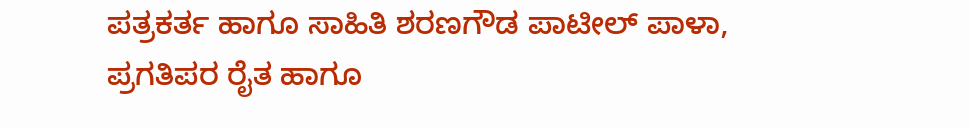ಪತ್ರಕರ್ತ ಹಾಗೂ ಸಾಹಿತಿ ಶರಣಗೌಡ ಪಾಟೀಲ್ ಪಾಳಾ, ಪ್ರಗತಿಪರ ರೈತ ಹಾಗೂ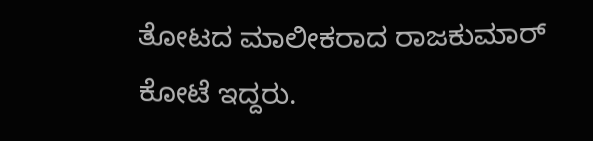ತೋಟದ ಮಾಲೀಕರಾದ ರಾಜಕುಮಾರ್ ಕೋಟೆ ಇದ್ದರು.